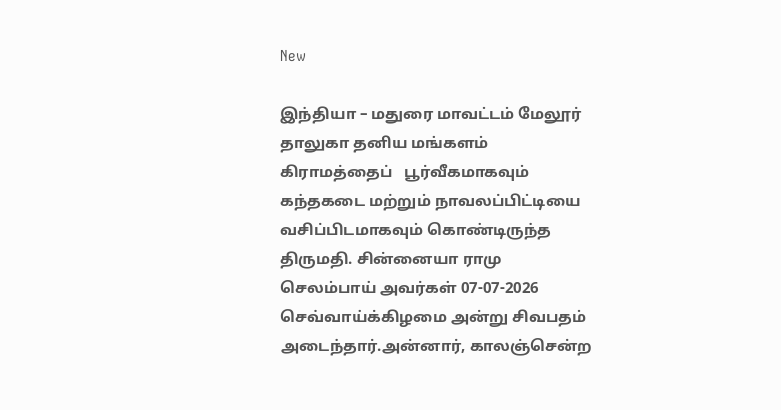New

இந்தியா – மதுரை மாவட்டம் மேலூர் தாலுகா தனிய மங்களம் கிராமத்தைப்   பூர்வீகமாகவும் கந்தகடை மற்றும் நாவலப்பிட்டியை வசிப்பிடமாகவும் கொண்டிருந்த திருமதி. சின்னையா ராமு செலம்பாய் அவர்கள் 07-07-2026 செவ்வாய்க்கிழமை அன்று சிவபதம் அடைந்தார்.அன்னார், காலஞ்சென்ற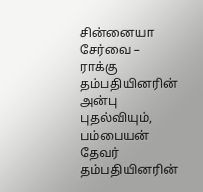சின்னையா சேர்வை – ராக்கு தம்பதியினரின் அன்பு புதல்வியும், பம்பையன் தேவர் தம்பதியினரின்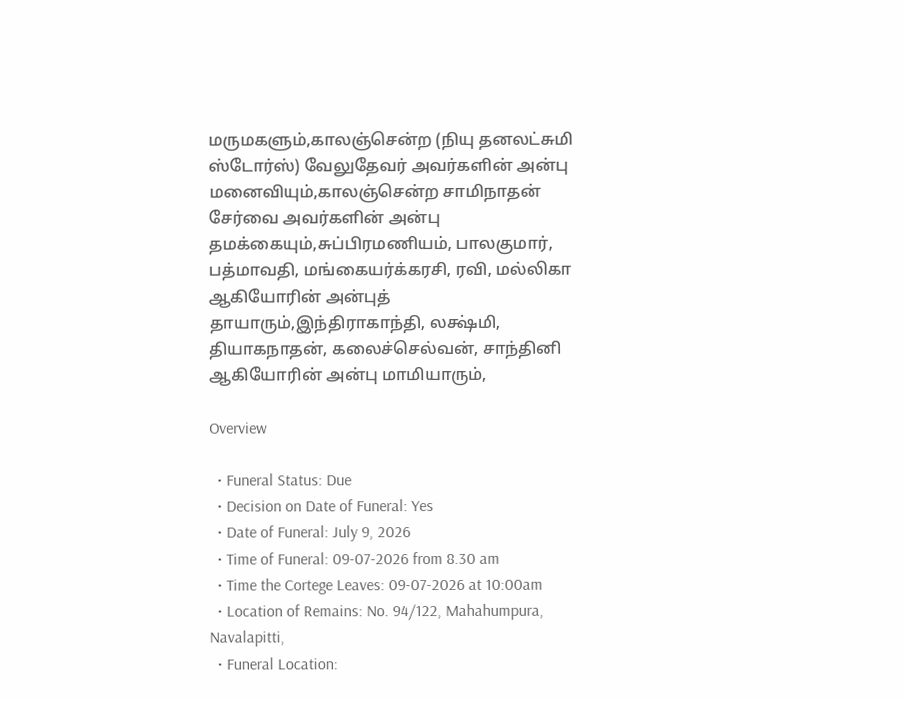மருமகளும்,காலஞ்சென்ற (நியு தனலட்சுமி ஸ்டோர்ஸ்) வேலுதேவர் அவர்களின் அன்பு மனைவியும்,காலஞ்சென்ற சாமிநாதன் சேர்வை அவர்களின் அன்பு தமக்கையும்,சுப்பிரமணியம், பாலகுமார், பத்மாவதி, மங்கையர்க்கரசி, ரவி, மல்லிகா ஆகியோரின் அன்புத் தாயாரும்,இந்திராகாந்தி, லக்ஷ்மி, தியாகநாதன், கலைச்செல்வன், சாந்தினி ஆகியோரின் அன்பு மாமியாரும்,

Overview

  • Funeral Status: Due
  • Decision on Date of Funeral: Yes
  • Date of Funeral: July 9, 2026
  • Time of Funeral: 09-07-2026 from 8.30 am
  • Time the Cortege Leaves: 09-07-2026 at 10:00am
  • Location of Remains: No. 94/122, Mahahumpura, Navalapitti,
  • Funeral Location: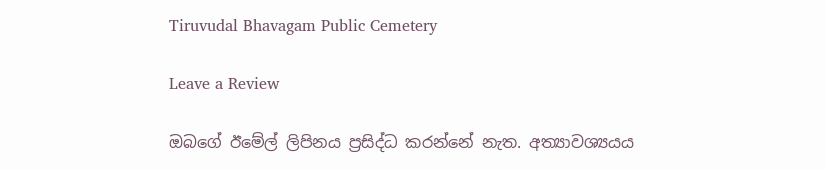Tiruvudal Bhavagam Public Cemetery

Leave a Review

ඔබගේ ඊමේල් ලිපිනය ප්‍රසිද්ධ කරන්නේ නැත. අත්‍යාවශ්‍යයය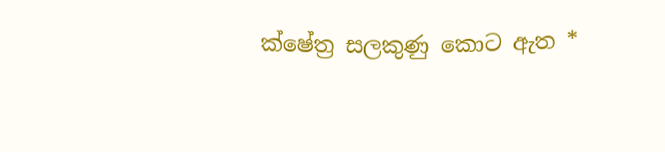ක්ෂේත්‍ර සලකුණු කොට ඇත *